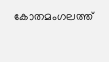കോതമംഗലത്ത്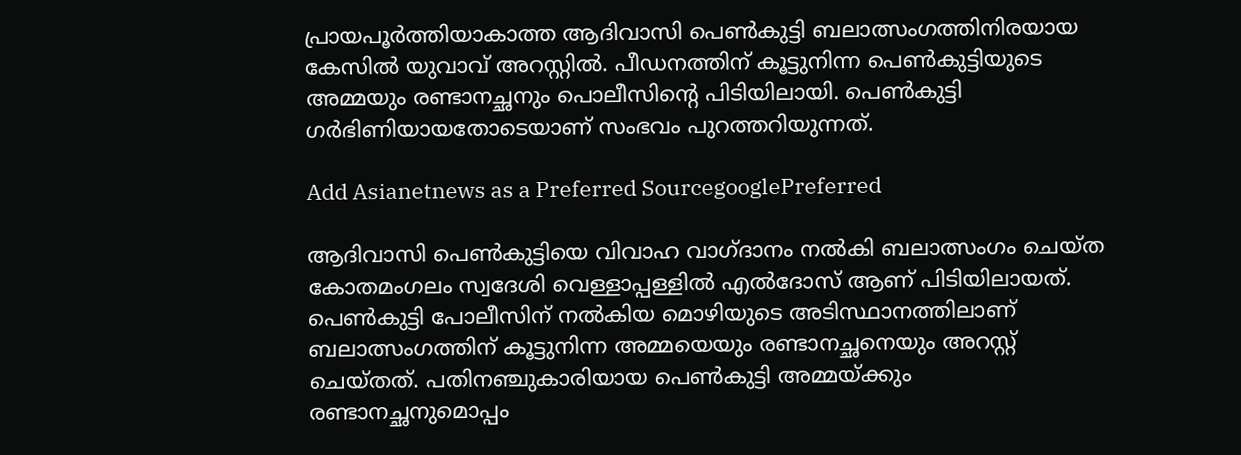പ്രായപൂർത്തിയാകാത്ത ആദിവാസി പെൺകുട്ടി ബലാത്സംഗത്തിനിരയായ കേസിൽ യുവാവ് അറസ്റ്റിൽ. പീഡനത്തിന് കൂട്ടുനിന്ന പെൺകുട്ടിയുടെ അമ്മയും രണ്ടാനച്ഛനും പൊലീസിന്‍റെ പിടിയിലായി. പെൺകുട്ടി ഗർഭിണിയായതോടെയാണ് സംഭവം പുറത്തറിയുന്നത്.

Add Asianetnews as a Preferred SourcegooglePreferred

ആദിവാസി പെൺകുട്ടിയെ വിവാഹ വാഗ്ദാനം നൽകി ബലാത്സംഗം ചെയ്ത കോതമംഗലം സ്വദേശി വെള്ളാപ്പള്ളിൽ എല്‍ദോസ് ആണ് പിടിയിലായത്. പെൺകുട്ടി പോലീസിന് നല്‍കിയ മൊഴിയുടെ അടിസ്ഥാനത്തിലാണ് ബലാത്സംഗത്തിന് കൂട്ടുനിന്ന അമ്മയെയും രണ്ടാനച്ഛനെയും അറസ്റ്റ് ചെയ്തത്. പതിനഞ്ചുകാരിയായ പെൺകുട്ടി അമ്മയ്ക്കും രണ്ടാനച്ഛനുമൊപ്പം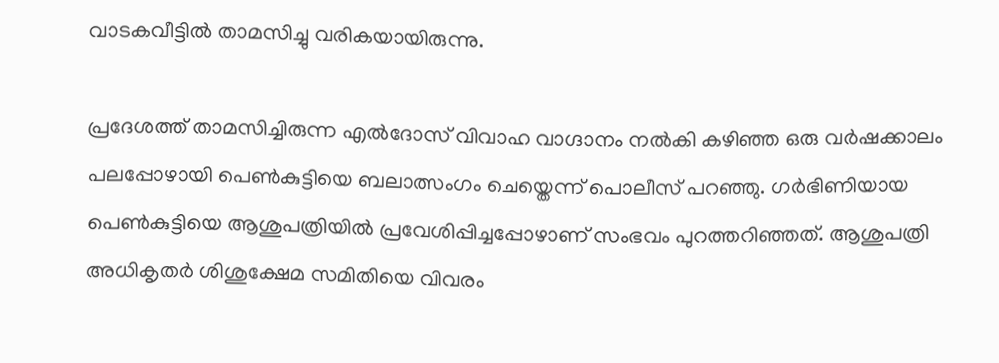വാടകവീട്ടില്‍ താമസിച്ചു വരികയായിരുന്നു.

പ്രദേശത്ത് താമസിച്ചിരുന്ന എല്‍ദോസ് വിവാഹ വാഗ്ദാനം നല്‍കി കഴിഞ്ഞ ഒരു വർഷക്കാലം പലപ്പോഴായി പെൺകുട്ടിയെ ബലാത്സംഗം ചെയ്തെന്ന് പൊലീസ് പറഞ്ഞു. ഗർഭിണിയായ പെൺകുട്ടിയെ ആശുപത്രിയില്‍ പ്രവേശിപ്പിച്ചപ്പോഴാണ് സംഭവം പുറത്തറിഞ്ഞത്. ആശുപത്രി അധികൃതർ ശിശുക്ഷേമ സമിതിയെ വിവരം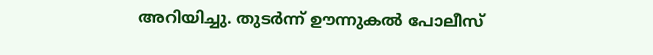അറിയിച്ചു. തുടർന്ന് ഊന്നുകല്‍ പോലീസ്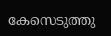കേസെടുത്തു